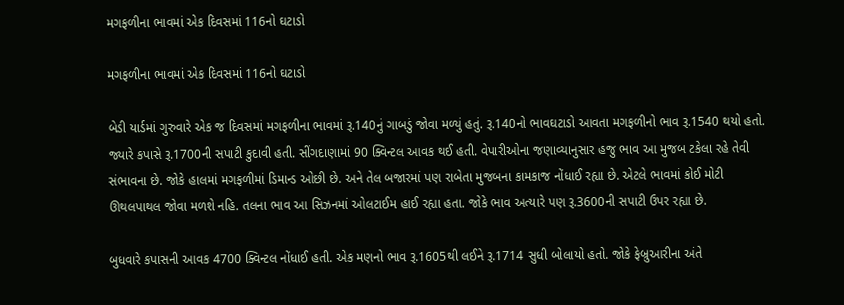મગફળીના ભાવમાં એક દિવસમાં 116નો ઘટાડો

મગફળીના ભાવમાં એક દિવસમાં 116નો ઘટાડો

બેડી યાર્ડમાં ગુરુવારે એક જ દિવસમાં મગફળીના ભાવમાં રૂ.140નું ગાબડું જોવા મળ્યું હતું. રૂ.140નો ભાવઘટાડો આવતા મગફળીનો ભાવ રૂ.1540 થયો હતો. જ્યારે કપાસે રૂ.1700ની સપાટી કુદાવી હતી. સીંગદાણામાં 90 ક્વિન્ટલ આવક થઈ હતી. વેપારીઓના જણાવ્યાનુસાર હજુ ભાવ આ મુજબ ટકેલા રહે તેવી સંભાવના છે. જોકે હાલમાં મગફળીમાં ડિમાન્ડ ઓછી છે. અને તેલ બજારમાં પણ રાબેતા મુજબના કામકાજ નોંધાઈ રહ્યા છે. એટલે ભાવમાં કોઈ મોટી ઊથલપાથલ જોવા મળશે નહિ. તલના ભાવ આ સિઝનમાં ઓલટાઈમ હાઈ રહ્યા હતા. જોકે ભાવ અત્યારે પણ રૂ.3600ની સપાટી ઉપર રહ્યા છે.

બુધવારે કપાસની આવક 4700 ક્વિન્ટલ નોંધાઈ હતી. એક મણનો ભાવ રૂ.1605થી લઈને રૂ.1714 સુધી બોલાયો હતો. જોકે ફેબ્રુઆરીના અંતે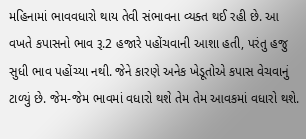મહિનામાં ભાવવધારો થાય તેવી સંભાવના વ્યક્ત થઈ રહી છે. આ વખતે કપાસનો ભાવ રૂ.2 હજારે પહોંચવાની આશા હતી, પરંતુ હજુ સુધી ભાવ પહોંચ્યા નથી. જેને કારણે અનેક ખેડૂતોએ કપાસ વેચવાનું ટાળ્યું છે. જેમ-જેમ ભાવમાં વધારો થશે તેમ તેમ આવકમાં વધારો થશે.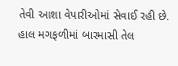તેવી આશા વેપારીઓમાં સેવાઈ રહી છે. હાલ મગફળીમાં બારમાસી તેલ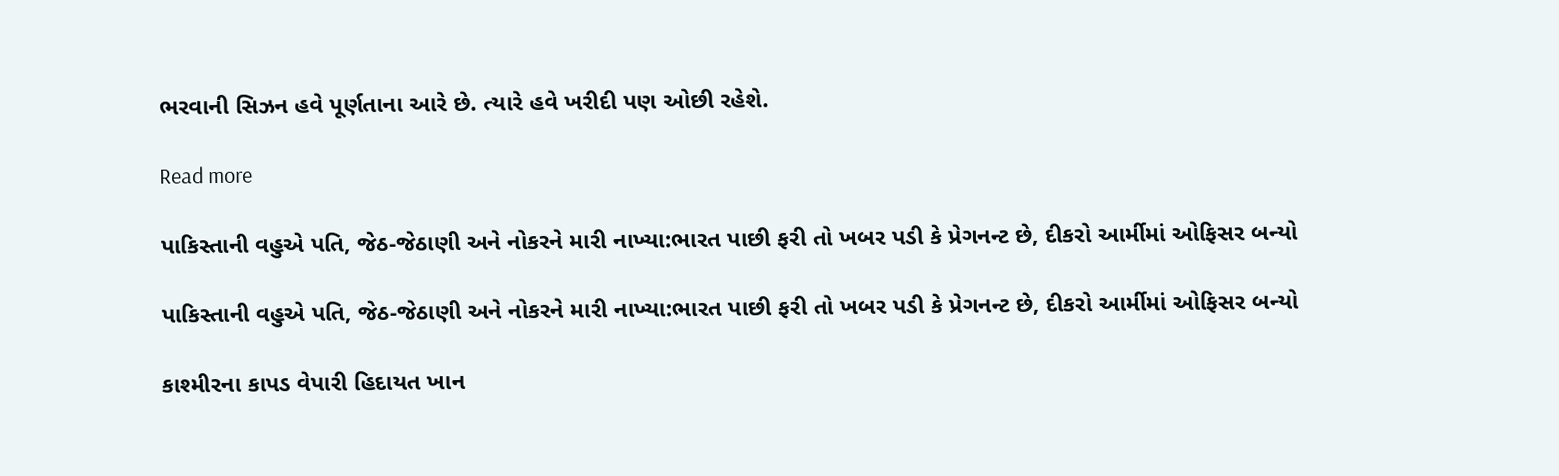ભરવાની સિઝન હવે પૂર્ણતાના આરે છે. ત્યારે હવે ખરીદી પણ ઓછી રહેશે.

Read more

પાકિસ્તાની વહુએ પતિ, જેઠ-જેઠાણી અને નોકરને મારી નાખ્યા:ભારત પાછી ફરી તો ખબર પડી કે પ્રેગનન્ટ છે, દીકરો આર્મીમાં ઓફિસર બન્યો

પાકિસ્તાની વહુએ પતિ, જેઠ-જેઠાણી અને નોકરને મારી નાખ્યા:ભારત પાછી ફરી તો ખબર પડી કે પ્રેગનન્ટ છે, દીકરો આર્મીમાં ઓફિસર બન્યો

કાશ્મીરના કાપડ વેપારી હિદાયત ખાન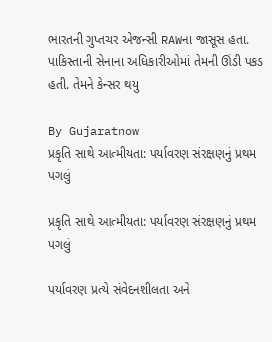ભારતની ગુપ્તચર એજન્સી RAWના જાસૂસ હતા. પાકિસ્તાની સેનાના અધિકારીઓમાં તેમની ઊંડી પકડ હતી. તેમને કેન્સર થયુ

By Gujaratnow
પ્રકૃતિ સાથે આત્મીયતા: પર્યાવરણ સંરક્ષણનું પ્રથમ પગલું

પ્રકૃતિ સાથે આત્મીયતા: પર્યાવરણ સંરક્ષણનું પ્રથમ પગલું

પર્યાવરણ પ્રત્યે સંવેદનશીલતા અને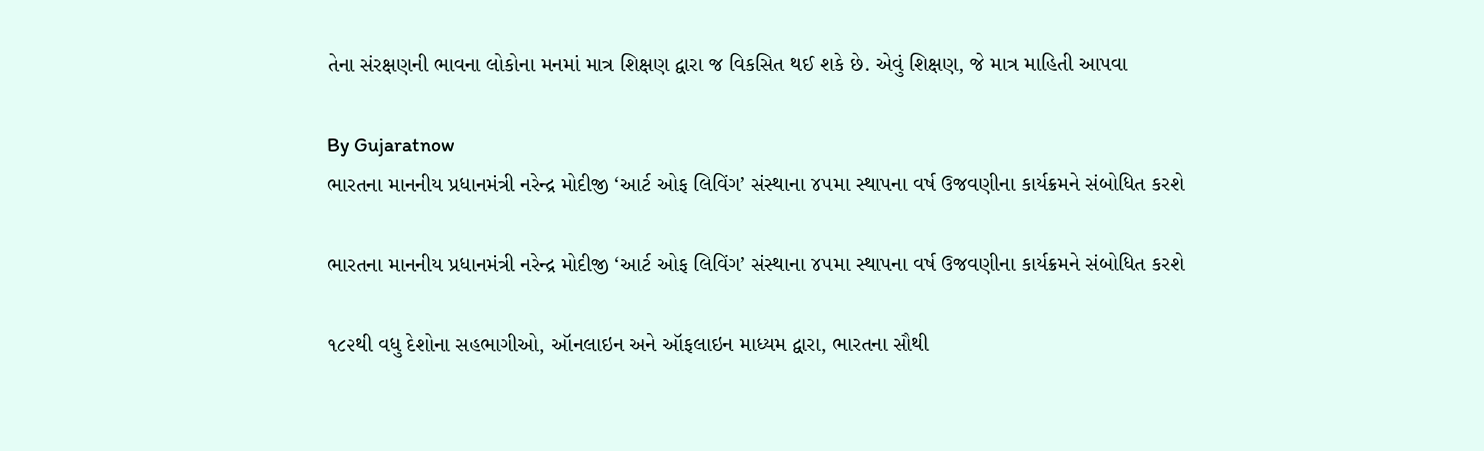તેના સંરક્ષણની ભાવના લોકોના મનમાં માત્ર શિક્ષણ દ્વારા જ વિકસિત થઈ શકે છે. એવું શિક્ષણ, જે માત્ર માહિતી આપવા

By Gujaratnow
ભારતના માનનીય પ્રધાનમંત્રી નરેન્દ્ર મોદીજી ‘આર્ટ ઓફ લિવિંગ’ સંસ્થાના ૪૫મા સ્થાપના વર્ષ ઉજવણીના કાર્યક્રમને સંબોધિત કરશે

ભારતના માનનીય પ્રધાનમંત્રી નરેન્દ્ર મોદીજી ‘આર્ટ ઓફ લિવિંગ’ સંસ્થાના ૪૫મા સ્થાપના વર્ષ ઉજવણીના કાર્યક્રમને સંબોધિત કરશે

૧૮૨થી વધુ દેશોના સહભાગીઓ, ઑનલાઇન અને ઑફલાઇન માધ્યમ દ્વારા, ભારતના સૌથી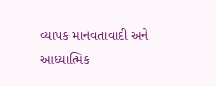વ્યાપક માનવતાવાદી અને આધ્યાત્મિક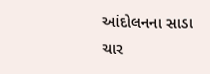આંદોલનના સાડા ચાર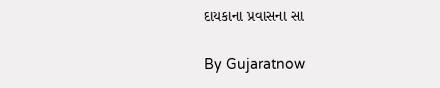દાયકાના પ્રવાસના સા

By Gujaratnow